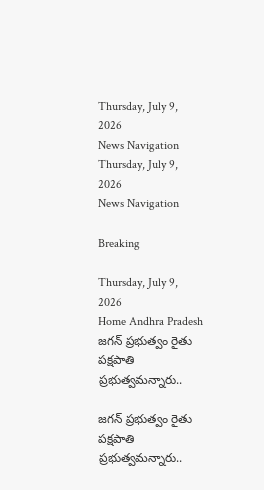Thursday, July 9, 2026
News Navigation
Thursday, July 9, 2026
News Navigation

Breaking

Thursday, July 9, 2026
Home Andhra Pradesh జగన్ ప్రభుత్వం రైతు పక్షపాతి ప్రభుత్వమన్నారు..

జగన్ ప్రభుత్వం రైతు పక్షపాతి ప్రభుత్వమన్నారు..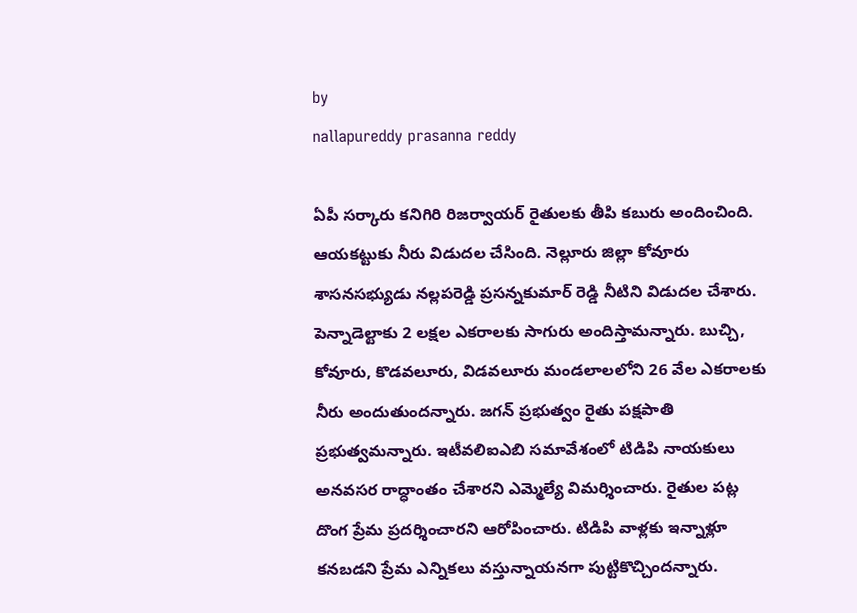by
nallapureddy prasanna reddy

ఏపీ సర్కారు కనిగిరి రిజర్వాయర్ రైతులకు తీపి కబురు అందించింది. ఆయకట్టుకు నీరు విడుదల చేసింది. నెల్లూరు జిల్లా కోవూరు శాసనసభ్యుడు నల్లపరెడ్డి ప్రసన్నకుమార్ రెడ్డి నీటిని విడుదల చేశారు. పెన్నాడెల్టాకు 2 లక్షల ఎకరాలకు సాగురు అందిస్తామన్నారు. బుచ్చి, కోవూరు, కొడవలూరు, విడవలూరు మండలాలలోని 26 వేల ఎకరాలకు నీరు అందుతుందన్నారు. జగన్ ప్రభుత్వం రైతు పక్షపాతి ప్రభుత్వమన్నారు. ఇటీవలిఐఎబి సమావేశంలో టిడిపి నాయకులు అనవసర రాద్ధాంతం చేశారని ఎమ్మెల్యే విమర్శించారు. రైతుల పట్ల దొంగ ప్రేమ ప్రదర్శించారని ఆరోపించారు. టిడిపి వాళ్లకు ఇన్నాళ్లూ కనబడని ప్రేమ ఎన్నికలు వస్తున్నాయనగా పుట్టికొచ్చిందన్నారు.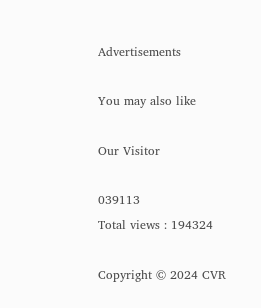Advertisements

You may also like

Our Visitor

039113
Total views : 194324

Copyright © 2024 CVR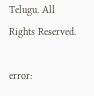Telugu. All Rights Reserved.

error: